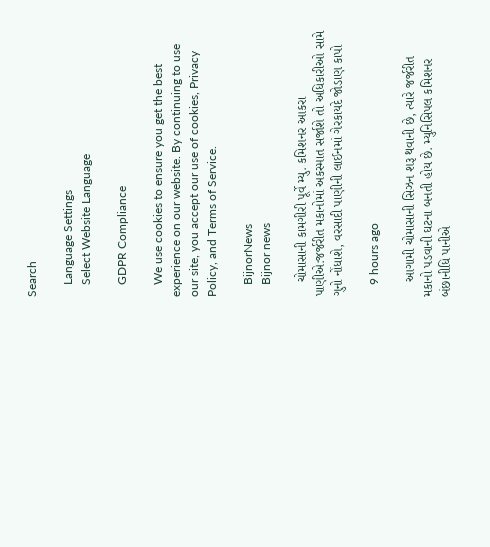Search

    Language Settings
    Select Website Language

    GDPR Compliance

    We use cookies to ensure you get the best experience on our website. By continuing to use our site, you accept our use of cookies, Privacy Policy, and Terms of Service.

    BijnorNews
    Bijnor news

    ચોમાસાની કામગીરી પૂર્વે મ્યુ. કમિશનર આકરા પાણીએ:જર્જરીત મકાનોમાં અકસ્માત સર્જાશે તો અધિકારીઓ સામે ગુનો નોંધાશે, વરસાદી પાણીની લાઈનમાં ગેરકાયદે જોડાણ કાપો

    9 hours ago

    આગામી ચોમાસાની સિઝન શરૂ થવાની છે, ત્યારે જર્જરીત મકાનો પડવાની ઘટના બનતી હોય છે. મ્યુનિસિપલ કમિશનર બંછાનીધિ પાનીએ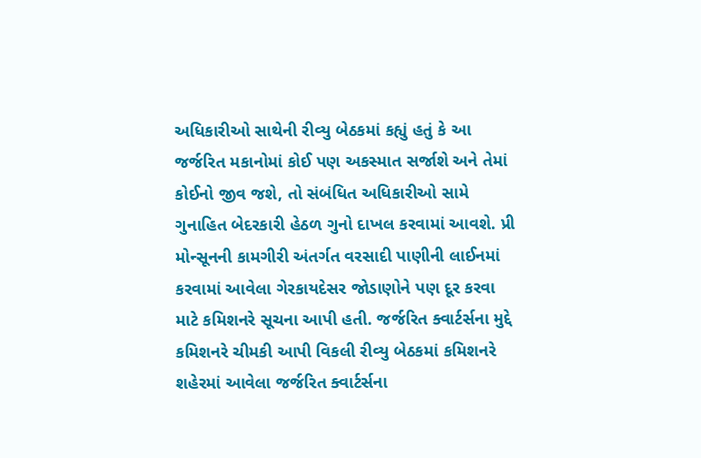અધિકારીઓ સાથેની રીવ્યુ બેઠકમાં કહ્યું હતું કે આ જર્જરિત મકાનોમાં કોઈ પણ અકસ્માત સર્જાશે અને તેમાં કોઈનો જીવ જશે, તો સંબંધિત અધિકારીઓ સામે ગુનાહિત બેદરકારી હેઠળ ગુનો દાખલ કરવામાં આવશે. પ્રી મોન્સૂનની કામગીરી અંતર્ગત વરસાદી પાણીની લાઈનમાં કરવામાં આવેલા ગેરકાયદેસર જોડાણોને પણ દૂર કરવા માટે કમિશનરે સૂચના આપી હતી. જર્જરિત ક્વાર્ટર્સના મુદ્દે કમિશનરે ચીમકી આપી વિકલી રીવ્યુ બેઠકમાં કમિશનરે શહેરમાં આવેલા જર્જરિત ક્વાર્ટર્સના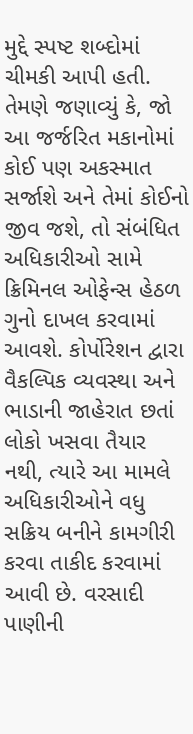મુદ્દે સ્પષ્ટ શબ્દોમાં ચીમકી આપી હતી. તેમણે જણાવ્યું કે, જો આ જર્જરિત મકાનોમાં કોઈ પણ અકસ્માત સર્જાશે અને તેમાં કોઈનો જીવ જશે, તો સંબંધિત અધિકારીઓ સામે ક્રિમિનલ ઓફેન્સ હેઠળ ગુનો દાખલ કરવામાં આવશે. કોર્પોરેશન દ્વારા વૈકલ્પિક વ્યવસ્થા અને ભાડાની જાહેરાત છતાં લોકો ખસવા તૈયાર નથી, ત્યારે આ મામલે અધિકારીઓને વધુ સક્રિય બનીને કામગીરી કરવા તાકીદ કરવામાં આવી છે. વરસાદી પાણીની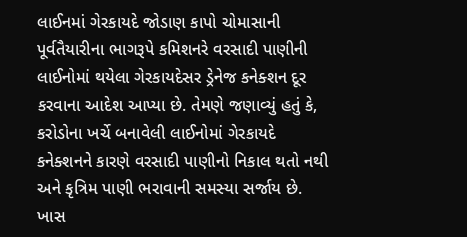લાઈનમાં ગેરકાયદે જોડાણ કાપો ચોમાસાની પૂર્વતૈયારીના ભાગરૂપે કમિશનરે વરસાદી પાણીની લાઈનોમાં થયેલા ગેરકાયદેસર ડ્રેનેજ કનેક્શન દૂર કરવાના આદેશ આપ્યા છે. તેમણે જણાવ્યું હતું કે, કરોડોના ખર્ચે બનાવેલી લાઈનોમાં ગેરકાયદે કનેક્શનને કારણે વરસાદી પાણીનો નિકાલ થતો નથી અને કૃત્રિમ પાણી ભરાવાની સમસ્યા સર્જાય છે. ખાસ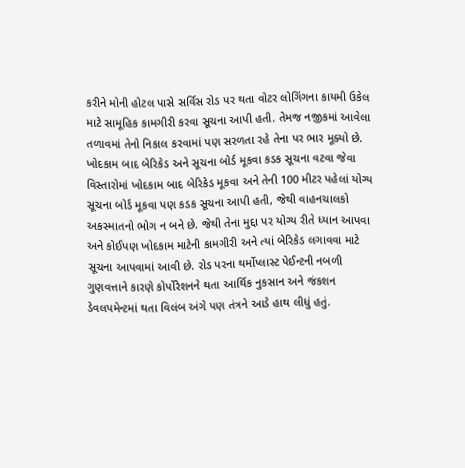કરીને મોની હોટલ પાસે સર્વિસ રોડ પર થતા વોટર લોગિંગના કાયમી ઉકેલ માટે સામૂહિક કામગીરી કરવા સૂચના આપી હતી. તેમજ નજીકમાં આવેલા તળાવમાં તેનો નિકાલ કરવામાં પણ સરળતા રહે તેના પર ભાર મૂક્યો છે. ખોદકામ બાદ બેરિકેડ અને સૂચના બોર્ડ મૂકવા કડક સૂચના વટવા જેવા વિસ્તારોમાં ખોદકામ બાદ બેરિકેડ મૂકવા અને તેની 100 મીટર પહેલાં યોગ્ય સૂચના બોર્ડ મૂકવા પણ કડક સૂચના આપી હતી, જેથી વાહનચાલકો અકસ્માતનો ભોગ ન બને છે. જેથી તેના મુદ્દા પર યોગ્ય રીતે ધ્યાન આપવા અને કોઈપણ ખોદકામ માટેની કામગીરી અને ત્યાં બેરિકેડ લગાવવા માટે સૂચના આપવામાં આવી છે. રોડ પરના થર્મોપ્લાસ્ટ પેઈન્ટની નબળી ગુણવત્તાને કારણે કોર્પોરેશનને થતા આર્થિક નુકસાન અને જંકશન ડેવલપમેન્ટમાં થતા વિલંબ અંગે પણ તંત્રને આડે હાથ લીધું હતું.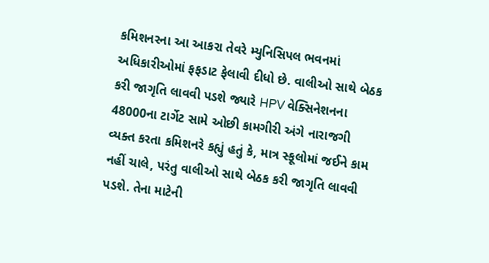કમિશનરના આ આકરા તેવરે મ્યુનિસિપલ ભવનમાં અધિકારીઓમાં ફફડાટ ફેલાવી દીધો છે. વાલીઓ સાથે બેઠક કરી જાગૃતિ લાવવી પડશે જ્યારે HPV વેક્સિનેશનના 48000ના ટાર્ગેટ સામે ઓછી કામગીરી અંગે નારાજગી વ્યક્ત કરતા કમિશનરે કહ્યું હતું કે, માત્ર સ્કૂલોમાં જઈને કામ નહીં ચાલે, પરંતુ વાલીઓ સાથે બેઠક કરી જાગૃતિ લાવવી પડશે. તેના માટેની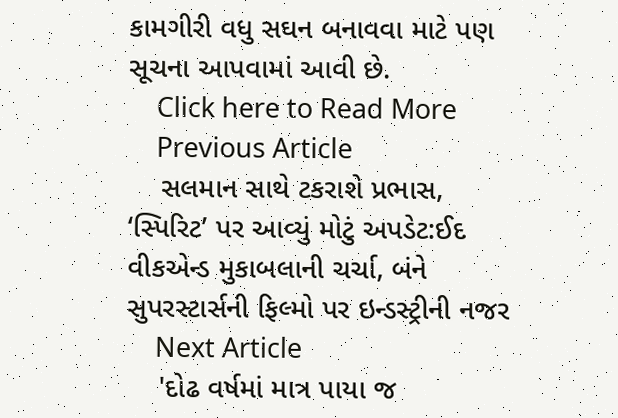કામગીરી વધુ સઘન બનાવવા માટે પણ સૂચના આપવામાં આવી છે.
    Click here to Read More
    Previous Article
    સલમાન સાથે ટકરાશે પ્રભાસ, ‘સ્પિરિટ’ પર આવ્યું મોટું અપડેટ:ઈદ વીકએન્ડ મુકાબલાની ચર્ચા, બંને સુપરસ્ટાર્સની ફિલ્મો પર ઇન્ડસ્ટ્રીની નજર
    Next Article
    'દોઢ વર્ષમાં માત્ર પાયા જ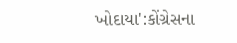ખોદાયા':કોંગ્રેસના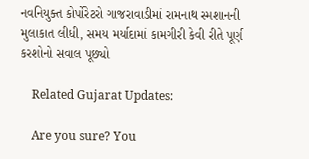નવનિયુક્ત કોર્પોરેટરો ગાજરાવાડીમાં રામનાથ સ્મશાનની મુલાકાત લીધી, સમય મર્યાદામાં કામગીરી કેવી રીતે પૂર્ણ કરશોનો સવાલ પૂછ્યો

    Related Gujarat Updates:

    Are you sure? You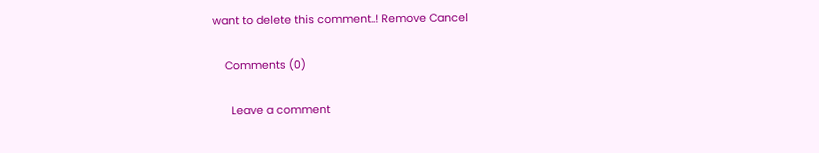want to delete this comment..! Remove Cancel

    Comments (0)

      Leave a comment